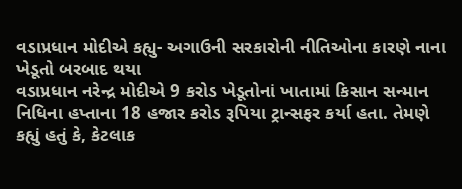વડાપ્રધાન મોદીએ કહ્યુ- અગાઉની સરકારોની નીતિઓના કારણે નાના ખેડૂતો બરબાદ થયા
વડાપ્રધાન નરેન્દ્ર મોદીએ 9 કરોડ ખેડૂતોનાં ખાતામાં કિસાન સન્માન નિધિના હપ્તાના 18 હજાર કરોડ રૂપિયા ટ્રાન્સફર કર્યા હતા. તેમણે કહ્યું હતું કે, કેટલાક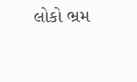લોકો ભ્રમ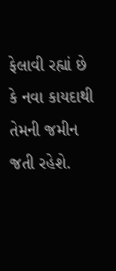ફેલાવી રહ્યાં છે કે નવા કાયદાથી તેમની જમીન જતી રહેશે.